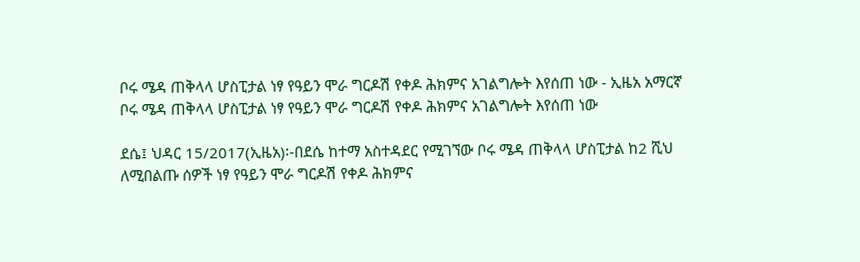ቦሩ ሜዳ ጠቅላላ ሆስፒታል ነፃ የዓይን ሞራ ግርዶሽ የቀዶ ሕክምና አገልግሎት እየሰጠ ነው - ኢዜአ አማርኛ
ቦሩ ሜዳ ጠቅላላ ሆስፒታል ነፃ የዓይን ሞራ ግርዶሽ የቀዶ ሕክምና አገልግሎት እየሰጠ ነው

ደሴ፤ ህዳር 15/2017(ኢዜአ)፡-በደሴ ከተማ አስተዳደር የሚገኘው ቦሩ ሜዳ ጠቅላላ ሆስፒታል ከ2 ሺህ ለሚበልጡ ሰዎች ነፃ የዓይን ሞራ ግርዶሽ የቀዶ ሕክምና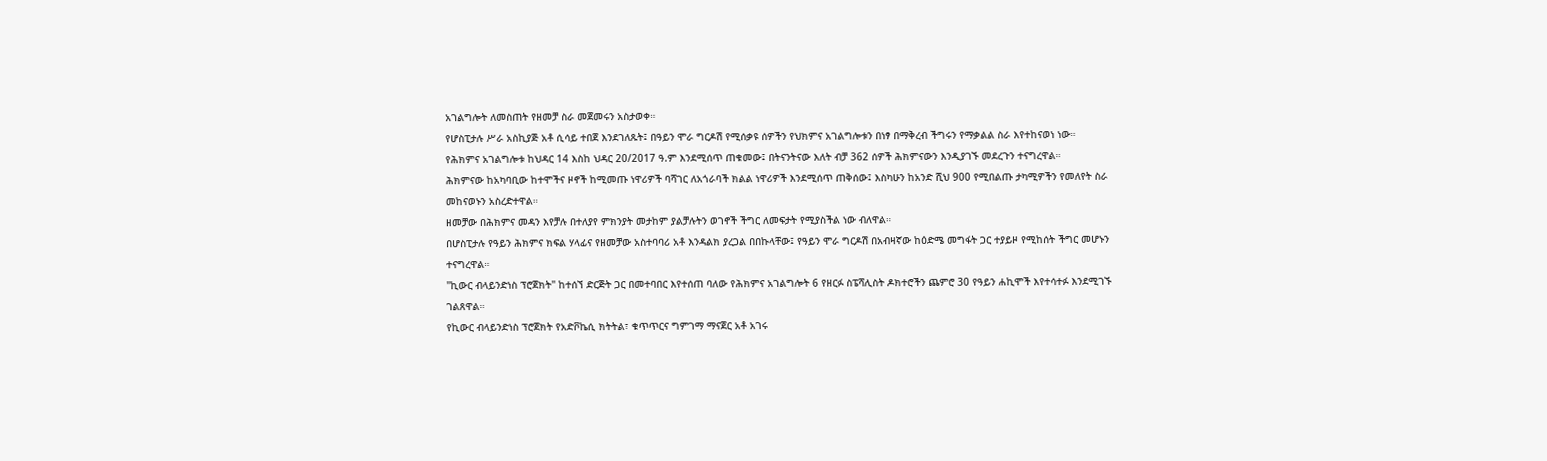አገልግሎት ለመስጠት የዘመቻ ስራ መጀመሩን አስታወቀ።
የሆስፒታሉ ሥራ አስኪያጅ አቶ ሲሳይ ተበጀ እንደገለጹት፤ በዓይን ሞራ ግርዶሽ የሚሰቃዩ ሰዎችን የህክምና አገልግሎቱን በነፃ በማቅረብ ችግሩን የማቃልል ስራ እየተከናወነ ነው።
የሕክምና አገልግሎቱ ከህዳር 14 እስከ ህዳር 20/2017 ዓ.ም እንደሚሰጥ ጠቁመው፤ በትናንትናው እለት ብቻ 362 ሰዎች ሕክምናውን እንዲያገኙ መደረጉን ተናግረዋል።
ሕክምናው ከአካባቢው ከተሞችና ዞኖች ከሚመጡ ነዋሪዎች ባሻገር ለአጎራባች ክልል ነዋሪዎች እንደሚሰጥ ጠቅሰው፤ እስካሁን ከአንድ ሺህ 900 የሚበልጡ ታካሚዎችን የመለየት ስራ መከናወኑን አስረድተዋል።
ዘመቻው በሕክምና መዳን እየቻሉ በተለያየ ምክንያት መታከም ያልቻሉትን ወገኖች ችግር ለመፍታት የሚያስችል ነው ብለዋል።
በሆስፒታሉ የዓይን ሕክምና ክፍል ሃላፊና የዘመቻው አስተባባሪ አቶ እንዳልክ ያረጋል በበኩላቸው፤ የዓይን ሞራ ግርዶሽ በአብዛኛው ከዕድሜ መግፋት ጋር ተያይዞ የሚከሰት ችግር መሆኑን ተናግረዋል።
"ኪውር ብላይንድነስ ፕሮጀክት" ከተሰኘ ድርጅት ጋር በመተባበር እየተሰጠ ባለው የሕክምና አገልግሎት 6 የዘርፉ ስፔሻሊስት ዶክተሮችን ጨምሮ 30 የዓይን ሐኪሞች እየተሳተፉ እንደሚገኙ ገልጸዋል።
የኪውር ብላይንድነስ ፕሮጀክት የአድቮኬሲ ክትትል፣ ቁጥጥርና ግምገማ ማናጀር አቶ አገሩ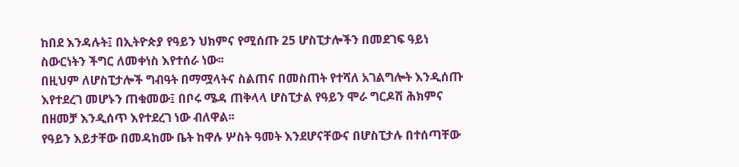ከበደ እንዳሉት፤ በኢትዮጵያ የዓይን ህክምና የሚሰጡ 25 ሆስፒታሎችን በመደገፍ ዓይነ ስውርነትን ችግር ለመቀነስ እየተሰራ ነው፡፡
በዚህም ለሆስፒታሎች ግብዓት በማሟላትና ስልጠና በመስጠት የተሻለ አገልግሎት እንዲሰጡ እየተደረገ መሆኑን ጠቁመው፤ በቦሩ ሜዳ ጠቅላላ ሆስፒታል የዓይን ሞራ ግርዶሽ ሕክምና በዘመቻ እንዲሰጥ እየተደረገ ነው ብለዋል፡፡
የዓይን እይታቸው በመዳከሙ ቤት ከዋሉ ሦስት ዓመት እንደሆናቸውና በሆስፒታሉ በተሰጣቸው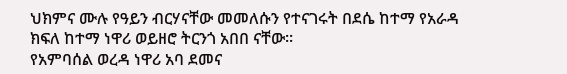ህክምና ሙሉ የዓይን ብርሃናቸው መመለሱን የተናገሩት በደሴ ከተማ የአራዳ ክፍለ ከተማ ነዋሪ ወይዘሮ ትርንጎ አበበ ናቸው፡፡
የአምባሰል ወረዳ ነዋሪ አባ ደመና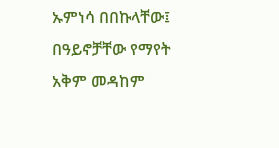ኡምነሳ በበኩላቸው፤ በዓይኖቻቸው የማየት አቅም መዳከም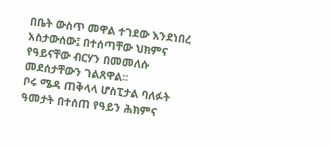በቤት ውስጥ መዋል ተገደው እንደነበረ አስታውሰው፤ በተሰጣቸው ህክምና የዓይናቸው ብርሃን በመመለሱ መደሰታቸውን ገልጸዋል፡፡
ቦሩ ሜዳ ጠቅላላ ሆስፒታል ባለፉት ዓመታት በተሰጠ የዓይን ሕክምና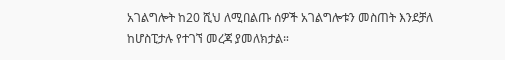አገልግሎት ከ20 ሺህ ለሚበልጡ ሰዎች አገልግሎቱን መስጠት እንደቻለ ከሆስፒታሉ የተገኘ መረጃ ያመለክታል።